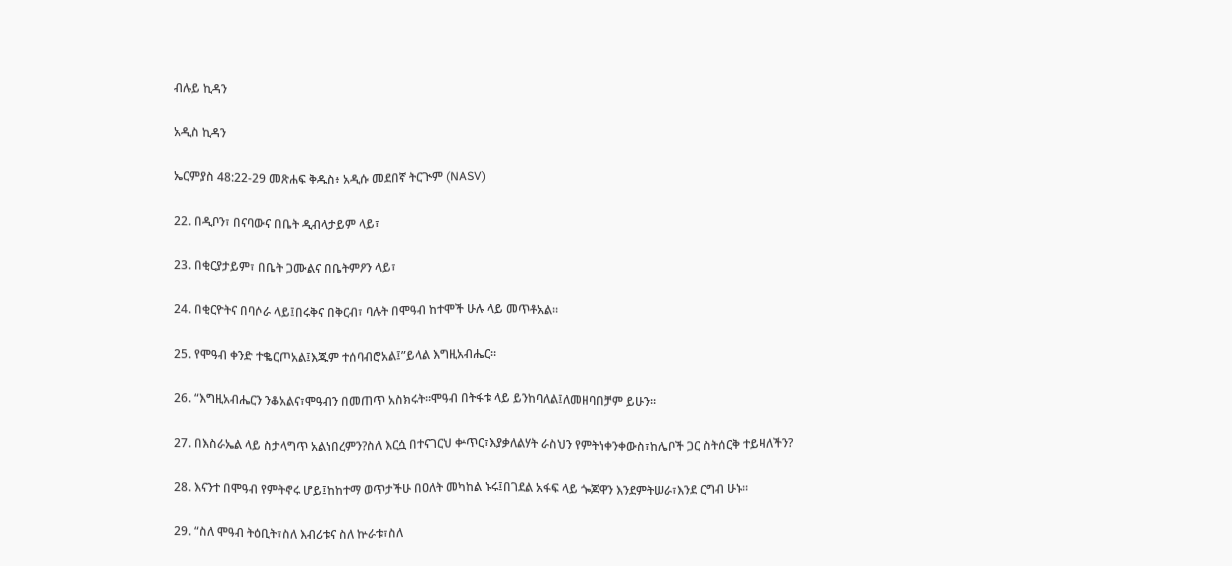ብሉይ ኪዳን

አዲስ ኪዳን

ኤርምያስ 48:22-29 መጽሐፍ ቅዱስ፥ አዲሱ መደበኛ ትርጒም (NASV)

22. በዲቦን፣ በናባውና በቤት ዲብላታይም ላይ፣

23. በቂርያታይም፣ በቤት ጋሙልና በቤትምዖን ላይ፣

24. በቂርዮትና በባሶራ ላይ፤በሩቅና በቅርብ፣ ባሉት በሞዓብ ከተሞች ሁሉ ላይ መጥቶአል።

25. የሞዓብ ቀንድ ተቈርጦአል፤እጁም ተሰባብሮአል፤”ይላል እግዚአብሔር።

26. “እግዚአብሔርን ንቆአልና፣ሞዓብን በመጠጥ አስክሩት።ሞዓብ በትፋቱ ላይ ይንከባለል፤ለመዘባበቻም ይሁን።

27. በእስራኤል ላይ ስታላግጥ አልነበረምን?ስለ እርሷ በተናገርህ ቍጥር፣እያቃለልሃት ራስህን የምትነቀንቀውስ፣ከሌቦች ጋር ስትሰርቅ ተይዛለችን?

28. እናንተ በሞዓብ የምትኖሩ ሆይ፤ከከተማ ወጥታችሁ በዐለት መካከል ኑሩ፤በገደል አፋፍ ላይ ጐጆዋን እንደምትሠራ፣እንደ ርግብ ሁኑ።

29. “ስለ ሞዓብ ትዕቢት፣ስለ እብሪቱና ስለ ኵራቱ፣ስለ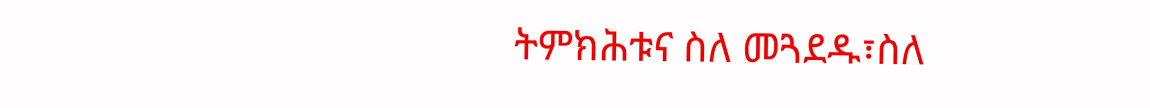ትምክሕቱና ስለ መጓደዱ፣ስለ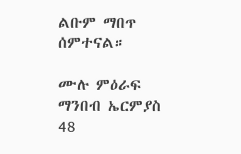ልቡም ማበጥ ሰምተናል።

ሙሉ ምዕራፍ ማንበብ ኤርምያስ 48